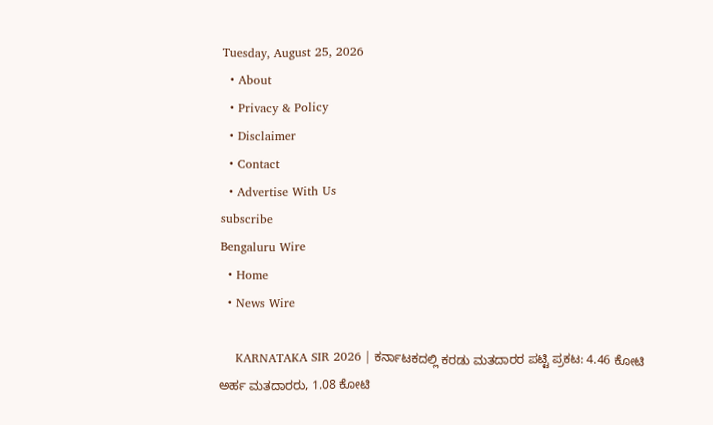Tuesday, August 25, 2026
  • About
  • Privacy & Policy
  • Disclaimer
  • Contact
  • Advertise With Us
subscribe
Bengaluru Wire
  • Home
  • News Wire

    KARNATAKA SIR 2026 | ಕರ್ನಾಟಕದಲ್ಲಿ ಕರಡು ಮತದಾರರ ಪಟ್ಟಿ ಪ್ರಕಟ: 4.46 ಕೋಟಿ ಅರ್ಹ ಮತದಾರರು, 1.08 ಕೋಟಿ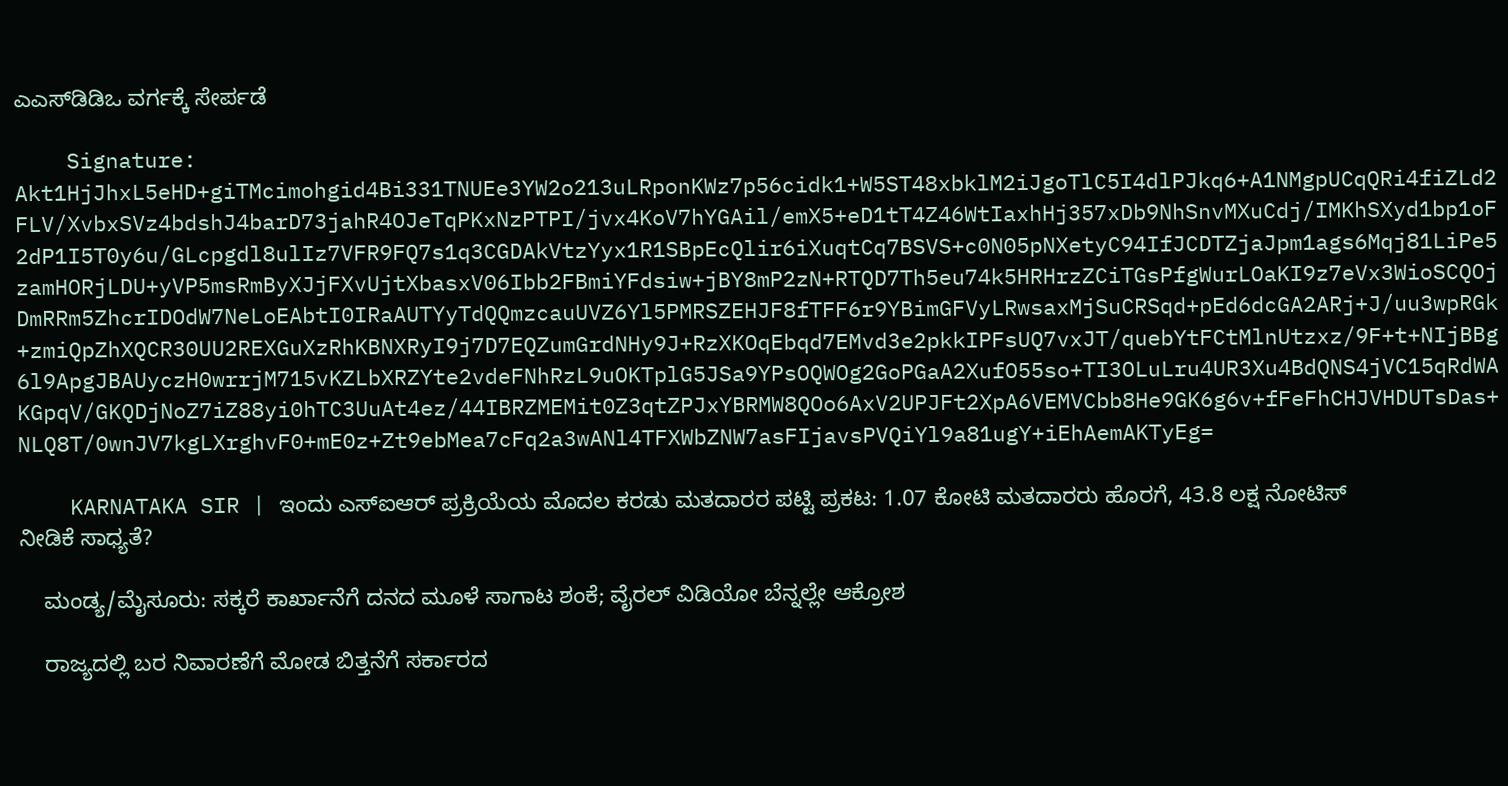ಎಎಸ್‌ಡಿಡಿಒ ವರ್ಗಕ್ಕೆ ಸೇರ್ಪಡೆ

    Signature: Akt1HjJhxL5eHD+giTMcimohgid4Bi331TNUEe3YW2o213uLRponKWz7p56cidk1+W5ST48xbklM2iJgoTlC5I4dlPJkq6+A1NMgpUCqQRi4fiZLd2FLV/XvbxSVz4bdshJ4barD73jahR4OJeTqPKxNzPTPI/jvx4KoV7hYGAil/emX5+eD1tT4Z46WtIaxhHj357xDb9NhSnvMXuCdj/IMKhSXyd1bp1oF2dP1I5T0y6u/GLcpgdl8ulIz7VFR9FQ7s1q3CGDAkVtzYyx1R1SBpEcQlir6iXuqtCq7BSVS+c0N05pNXetyC94IfJCDTZjaJpm1ags6Mqj81LiPe5zamHORjLDU+yVP5msRmByXJjFXvUjtXbasxV06Ibb2FBmiYFdsiw+jBY8mP2zN+RTQD7Th5eu74k5HRHrzZCiTGsPfgWurLOaKI9z7eVx3WioSCQOjDmRRm5ZhcrIDOdW7NeLoEAbtI0IRaAUTYyTdQQmzcauUVZ6Yl5PMRSZEHJF8fTFF6r9YBimGFVyLRwsaxMjSuCRSqd+pEd6dcGA2ARj+J/uu3wpRGk+zmiQpZhXQCR30UU2REXGuXzRhKBNXRyI9j7D7EQZumGrdNHy9J+RzXKOqEbqd7EMvd3e2pkkIPFsUQ7vxJT/quebYtFCtMlnUtzxz/9F+t+NIjBBg6l9ApgJBAUyczH0wrrjM715vKZLbXRZYte2vdeFNhRzL9uOKTplG5JSa9YPsOQWOg2GoPGaA2XufO55so+TI3OLuLru4UR3Xu4BdQNS4jVC15qRdWAKGpqV/GKQDjNoZ7iZ88yi0hTC3UuAt4ez/44IBRZMEMit0Z3qtZPJxYBRMW8QOo6AxV2UPJFt2XpA6VEMVCbb8He9GK6g6v+fFeFhCHJVHDUTsDas+NLQ8T/0wnJV7kgLXrghvF0+mE0z+Zt9ebMea7cFq2a3wANl4TFXWbZNW7asFIjavsPVQiYl9a81ugY+iEhAemAKTyEg=

    KARNATAKA SIR | ಇಂದು ಎಸ್ಐಆರ್ ಪ್ರಕ್ರಿಯೆಯ ಮೊದಲ ಕರಡು ಮತದಾರರ ಪಟ್ಟಿ ಪ್ರಕಟ: 1.07 ಕೋಟಿ ಮತದಾರರು ಹೊರಗೆ, 43.8 ಲಕ್ಷ ನೋಟಿಸ್ ನೀಡಿಕೆ ಸಾಧ್ಯತೆ?

    ಮಂಡ್ಯ/ಮೈಸೂರು: ಸಕ್ಕರೆ ಕಾರ್ಖಾನೆಗೆ ದನದ ಮೂಳೆ ಸಾಗಾಟ ಶಂಕೆ; ವೈರಲ್ ವಿಡಿಯೋ ಬೆನ್ನಲ್ಲೇ ಆಕ್ರೋಶ

    ರಾಜ್ಯದಲ್ಲಿ ಬರ ನಿವಾರಣೆಗೆ ಮೋಡ ಬಿತ್ತನೆಗೆ ಸರ್ಕಾರದ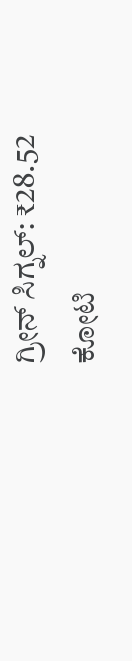ಗ್ರೀನ್ ಸಿಗ್ನಲ್: ₹28.52 ಕೋಟಿ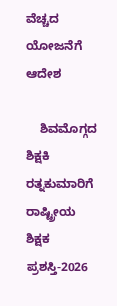ವೆಚ್ಚದ ಯೋಜನೆಗೆ ಆದೇಶ

    ಶಿವಮೊಗ್ಗದ ಶಿಕ್ಷಕಿ ರತ್ನಕುಮಾರಿಗೆ ರಾಷ್ಟ್ರೀಯ ಶಿಕ್ಷಕ ಪ್ರಶಸ್ತಿ-2026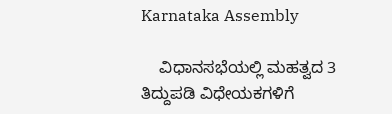Karnataka Assembly

    ವಿಧಾನಸಭೆಯಲ್ಲಿ ಮಹತ್ವದ 3 ತಿದ್ದುಪಡಿ ವಿಧೇಯಕಗಳಿಗೆ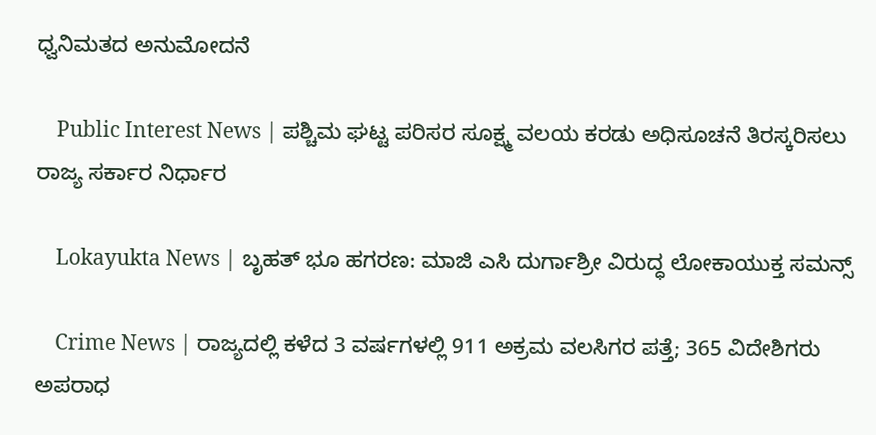ಧ್ವನಿಮತದ ಅನುಮೋದನೆ

    Public Interest News | ಪಶ್ಚಿಮ ಘಟ್ಟ ಪರಿಸರ ಸೂಕ್ಷ್ಮ ವಲಯ ಕರಡು ಅಧಿಸೂಚನೆ ತಿರಸ್ಕರಿಸಲು ರಾಜ್ಯ ಸರ್ಕಾರ ನಿರ್ಧಾರ

    Lokayukta News | ಬೃಹತ್ ಭೂ ಹಗರಣ: ಮಾಜಿ ಎಸಿ ದುರ್ಗಾಶ್ರೀ ವಿರುದ್ಧ ಲೋಕಾಯುಕ್ತ ಸಮನ್ಸ್

    Crime News | ರಾಜ್ಯದಲ್ಲಿ ಕಳೆದ 3 ವರ್ಷಗಳಲ್ಲಿ 911 ಅಕ್ರಮ ವಲಸಿಗರ ಪತ್ತೆ; 365 ವಿದೇಶಿಗರು ಅಪರಾಧ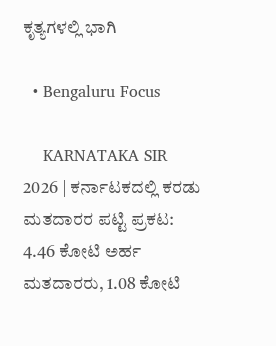ಕೃತ್ಯಗಳಲ್ಲಿ ಭಾಗಿ

  • Bengaluru Focus

    KARNATAKA SIR 2026 | ಕರ್ನಾಟಕದಲ್ಲಿ ಕರಡು ಮತದಾರರ ಪಟ್ಟಿ ಪ್ರಕಟ: 4.46 ಕೋಟಿ ಅರ್ಹ ಮತದಾರರು, 1.08 ಕೋಟಿ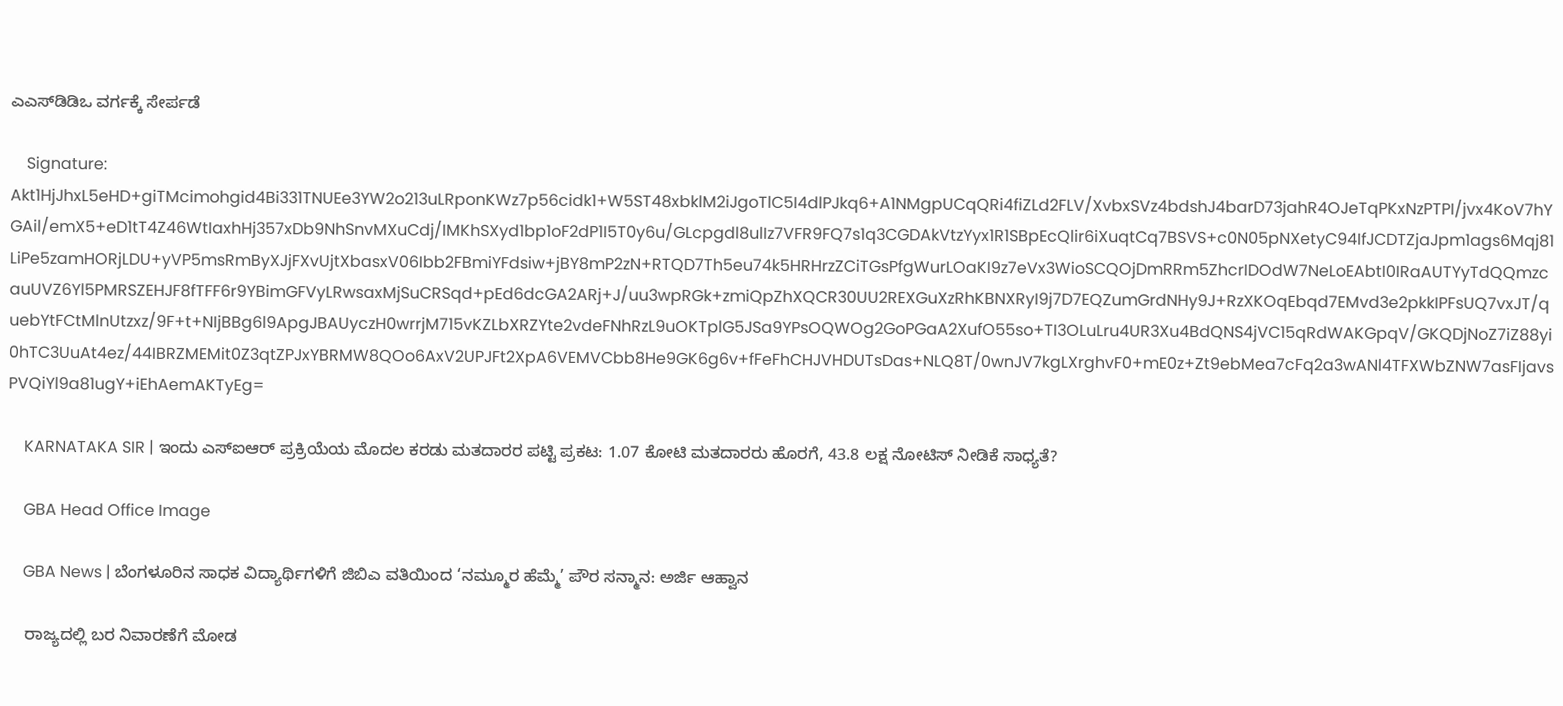ಎಎಸ್‌ಡಿಡಿಒ ವರ್ಗಕ್ಕೆ ಸೇರ್ಪಡೆ

    Signature: Akt1HjJhxL5eHD+giTMcimohgid4Bi331TNUEe3YW2o213uLRponKWz7p56cidk1+W5ST48xbklM2iJgoTlC5I4dlPJkq6+A1NMgpUCqQRi4fiZLd2FLV/XvbxSVz4bdshJ4barD73jahR4OJeTqPKxNzPTPI/jvx4KoV7hYGAil/emX5+eD1tT4Z46WtIaxhHj357xDb9NhSnvMXuCdj/IMKhSXyd1bp1oF2dP1I5T0y6u/GLcpgdl8ulIz7VFR9FQ7s1q3CGDAkVtzYyx1R1SBpEcQlir6iXuqtCq7BSVS+c0N05pNXetyC94IfJCDTZjaJpm1ags6Mqj81LiPe5zamHORjLDU+yVP5msRmByXJjFXvUjtXbasxV06Ibb2FBmiYFdsiw+jBY8mP2zN+RTQD7Th5eu74k5HRHrzZCiTGsPfgWurLOaKI9z7eVx3WioSCQOjDmRRm5ZhcrIDOdW7NeLoEAbtI0IRaAUTYyTdQQmzcauUVZ6Yl5PMRSZEHJF8fTFF6r9YBimGFVyLRwsaxMjSuCRSqd+pEd6dcGA2ARj+J/uu3wpRGk+zmiQpZhXQCR30UU2REXGuXzRhKBNXRyI9j7D7EQZumGrdNHy9J+RzXKOqEbqd7EMvd3e2pkkIPFsUQ7vxJT/quebYtFCtMlnUtzxz/9F+t+NIjBBg6l9ApgJBAUyczH0wrrjM715vKZLbXRZYte2vdeFNhRzL9uOKTplG5JSa9YPsOQWOg2GoPGaA2XufO55so+TI3OLuLru4UR3Xu4BdQNS4jVC15qRdWAKGpqV/GKQDjNoZ7iZ88yi0hTC3UuAt4ez/44IBRZMEMit0Z3qtZPJxYBRMW8QOo6AxV2UPJFt2XpA6VEMVCbb8He9GK6g6v+fFeFhCHJVHDUTsDas+NLQ8T/0wnJV7kgLXrghvF0+mE0z+Zt9ebMea7cFq2a3wANl4TFXWbZNW7asFIjavsPVQiYl9a81ugY+iEhAemAKTyEg=

    KARNATAKA SIR | ಇಂದು ಎಸ್ಐಆರ್ ಪ್ರಕ್ರಿಯೆಯ ಮೊದಲ ಕರಡು ಮತದಾರರ ಪಟ್ಟಿ ಪ್ರಕಟ: 1.07 ಕೋಟಿ ಮತದಾರರು ಹೊರಗೆ, 43.8 ಲಕ್ಷ ನೋಟಿಸ್ ನೀಡಿಕೆ ಸಾಧ್ಯತೆ?

    GBA Head Office Image

    GBA News | ಬೆಂಗಳೂರಿನ ಸಾಧಕ ವಿದ್ಯಾರ್ಥಿಗಳಿಗೆ ಜಿಬಿಎ ವತಿಯಿಂದ ‘ನಮ್ಮೂರ ಹೆಮ್ಮೆ’ ಪೌರ ಸನ್ಮಾನ: ಅರ್ಜಿ ಆಹ್ವಾನ

    ರಾಜ್ಯದಲ್ಲಿ ಬರ ನಿವಾರಣೆಗೆ ಮೋಡ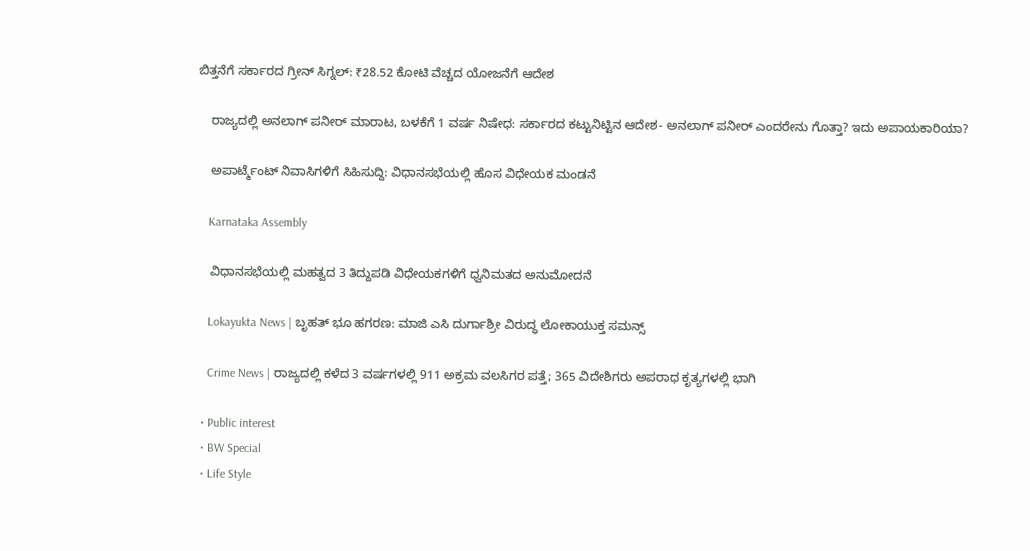ಬಿತ್ತನೆಗೆ ಸರ್ಕಾರದ ಗ್ರೀನ್ ಸಿಗ್ನಲ್: ₹28.52 ಕೋಟಿ ವೆಚ್ಚದ ಯೋಜನೆಗೆ ಆದೇಶ

    ರಾಜ್ಯದಲ್ಲಿ ಅನಲಾಗ್ ಪನೀರ್ ಮಾರಾಟ, ಬಳಕೆಗೆ 1 ವರ್ಷ ನಿಷೇಧ: ಸರ್ಕಾರದ ಕಟ್ಟುನಿಟ್ಟಿನ ಆದೇಶ- ಅನಲಾಗ್ ಪನೀರ್ ಎಂದರೇನು ಗೊತ್ತಾ? ಇದು ಅಪಾಯಕಾರಿಯಾ?

    ಅಪಾರ್ಟ್ಮೆಂಟ್ ನಿವಾಸಿಗಳಿಗೆ ಸಿಹಿಸುದ್ದಿ: ವಿಧಾನಸಭೆಯಲ್ಲಿ ಹೊಸ ವಿಧೇಯಕ ಮಂಡನೆ

    Karnataka Assembly

    ವಿಧಾನಸಭೆಯಲ್ಲಿ ಮಹತ್ವದ 3 ತಿದ್ದುಪಡಿ ವಿಧೇಯಕಗಳಿಗೆ ಧ್ವನಿಮತದ ಅನುಮೋದನೆ

    Lokayukta News | ಬೃಹತ್ ಭೂ ಹಗರಣ: ಮಾಜಿ ಎಸಿ ದುರ್ಗಾಶ್ರೀ ವಿರುದ್ಧ ಲೋಕಾಯುಕ್ತ ಸಮನ್ಸ್

    Crime News | ರಾಜ್ಯದಲ್ಲಿ ಕಳೆದ 3 ವರ್ಷಗಳಲ್ಲಿ 911 ಅಕ್ರಮ ವಲಸಿಗರ ಪತ್ತೆ; 365 ವಿದೇಶಿಗರು ಅಪರಾಧ ಕೃತ್ಯಗಳಲ್ಲಿ ಭಾಗಿ

  • Public interest
  • BW Special
  • Life Style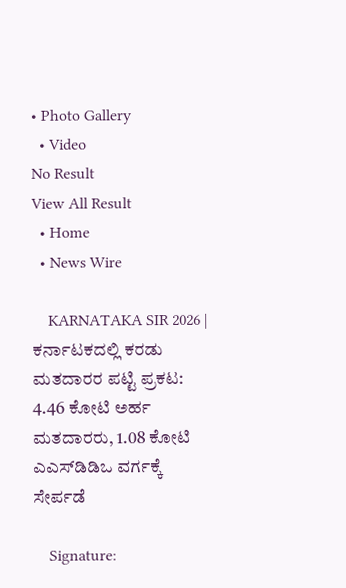• Photo Gallery
  • Video
No Result
View All Result
  • Home
  • News Wire

    KARNATAKA SIR 2026 | ಕರ್ನಾಟಕದಲ್ಲಿ ಕರಡು ಮತದಾರರ ಪಟ್ಟಿ ಪ್ರಕಟ: 4.46 ಕೋಟಿ ಅರ್ಹ ಮತದಾರರು, 1.08 ಕೋಟಿ ಎಎಸ್‌ಡಿಡಿಒ ವರ್ಗಕ್ಕೆ ಸೇರ್ಪಡೆ

    Signature: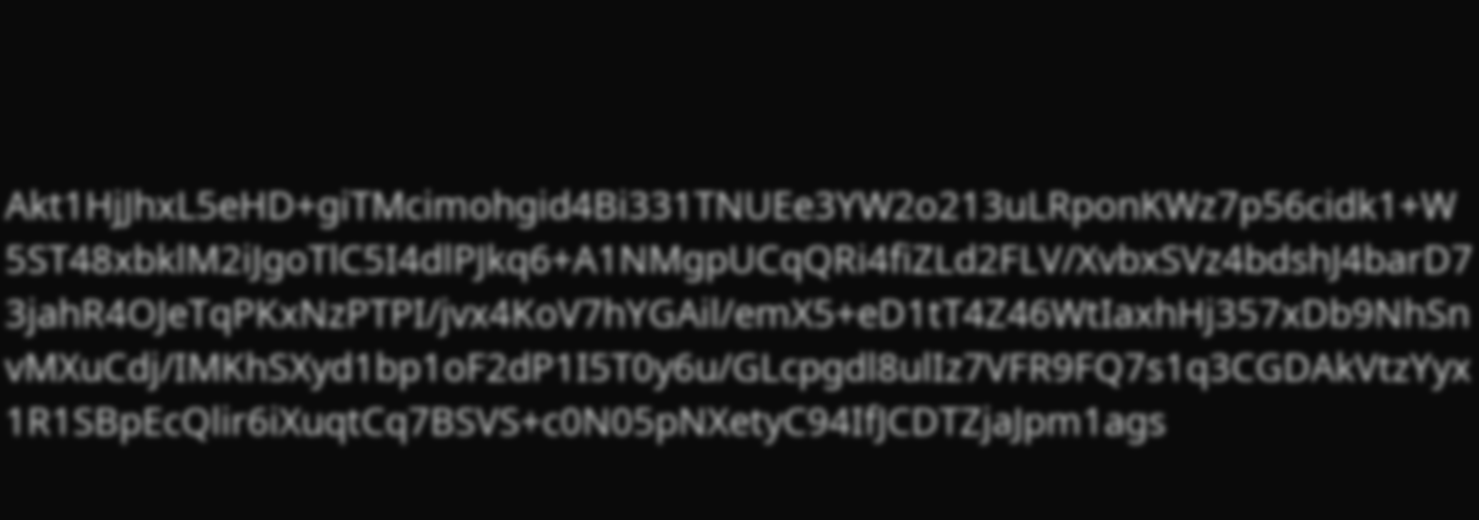Akt1HjJhxL5eHD+giTMcimohgid4Bi331TNUEe3YW2o213uLRponKWz7p56cidk1+W5ST48xbklM2iJgoTlC5I4dlPJkq6+A1NMgpUCqQRi4fiZLd2FLV/XvbxSVz4bdshJ4barD73jahR4OJeTqPKxNzPTPI/jvx4KoV7hYGAil/emX5+eD1tT4Z46WtIaxhHj357xDb9NhSnvMXuCdj/IMKhSXyd1bp1oF2dP1I5T0y6u/GLcpgdl8ulIz7VFR9FQ7s1q3CGDAkVtzYyx1R1SBpEcQlir6iXuqtCq7BSVS+c0N05pNXetyC94IfJCDTZjaJpm1ags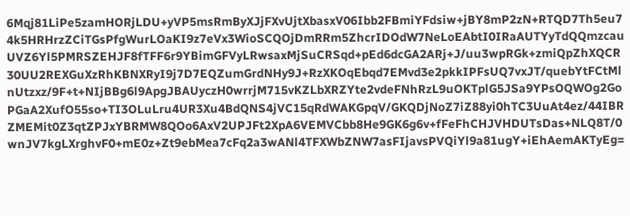6Mqj81LiPe5zamHORjLDU+yVP5msRmByXJjFXvUjtXbasxV06Ibb2FBmiYFdsiw+jBY8mP2zN+RTQD7Th5eu74k5HRHrzZCiTGsPfgWurLOaKI9z7eVx3WioSCQOjDmRRm5ZhcrIDOdW7NeLoEAbtI0IRaAUTYyTdQQmzcauUVZ6Yl5PMRSZEHJF8fTFF6r9YBimGFVyLRwsaxMjSuCRSqd+pEd6dcGA2ARj+J/uu3wpRGk+zmiQpZhXQCR30UU2REXGuXzRhKBNXRyI9j7D7EQZumGrdNHy9J+RzXKOqEbqd7EMvd3e2pkkIPFsUQ7vxJT/quebYtFCtMlnUtzxz/9F+t+NIjBBg6l9ApgJBAUyczH0wrrjM715vKZLbXRZYte2vdeFNhRzL9uOKTplG5JSa9YPsOQWOg2GoPGaA2XufO55so+TI3OLuLru4UR3Xu4BdQNS4jVC15qRdWAKGpqV/GKQDjNoZ7iZ88yi0hTC3UuAt4ez/44IBRZMEMit0Z3qtZPJxYBRMW8QOo6AxV2UPJFt2XpA6VEMVCbb8He9GK6g6v+fFeFhCHJVHDUTsDas+NLQ8T/0wnJV7kgLXrghvF0+mE0z+Zt9ebMea7cFq2a3wANl4TFXWbZNW7asFIjavsPVQiYl9a81ugY+iEhAemAKTyEg=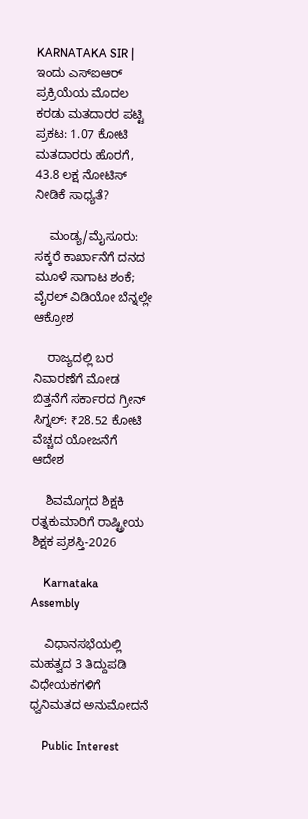KARNATAKA SIR | ಇಂದು ಎಸ್ಐಆರ್ ಪ್ರಕ್ರಿಯೆಯ ಮೊದಲ ಕರಡು ಮತದಾರರ ಪಟ್ಟಿ ಪ್ರಕಟ: 1.07 ಕೋಟಿ ಮತದಾರರು ಹೊರಗೆ, 43.8 ಲಕ್ಷ ನೋಟಿಸ್ ನೀಡಿಕೆ ಸಾಧ್ಯತೆ?

    ಮಂಡ್ಯ/ಮೈಸೂರು: ಸಕ್ಕರೆ ಕಾರ್ಖಾನೆಗೆ ದನದ ಮೂಳೆ ಸಾಗಾಟ ಶಂಕೆ; ವೈರಲ್ ವಿಡಿಯೋ ಬೆನ್ನಲ್ಲೇ ಆಕ್ರೋಶ

    ರಾಜ್ಯದಲ್ಲಿ ಬರ ನಿವಾರಣೆಗೆ ಮೋಡ ಬಿತ್ತನೆಗೆ ಸರ್ಕಾರದ ಗ್ರೀನ್ ಸಿಗ್ನಲ್: ₹28.52 ಕೋಟಿ ವೆಚ್ಚದ ಯೋಜನೆಗೆ ಆದೇಶ

    ಶಿವಮೊಗ್ಗದ ಶಿಕ್ಷಕಿ ರತ್ನಕುಮಾರಿಗೆ ರಾಷ್ಟ್ರೀಯ ಶಿಕ್ಷಕ ಪ್ರಶಸ್ತಿ-2026

    Karnataka Assembly

    ವಿಧಾನಸಭೆಯಲ್ಲಿ ಮಹತ್ವದ 3 ತಿದ್ದುಪಡಿ ವಿಧೇಯಕಗಳಿಗೆ ಧ್ವನಿಮತದ ಅನುಮೋದನೆ

    Public Interest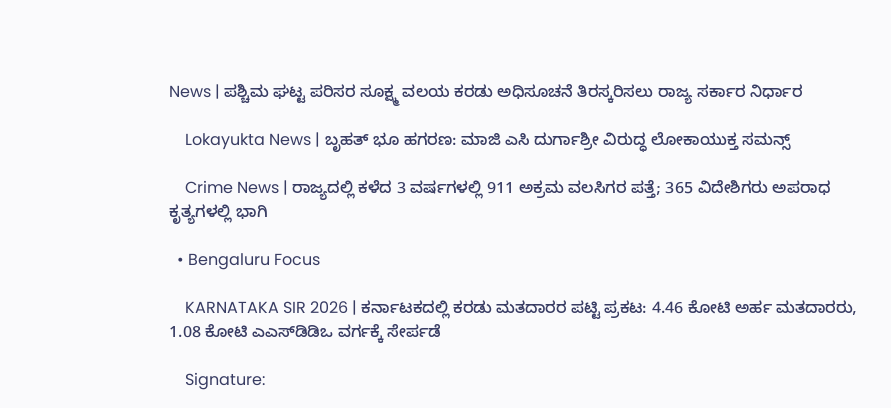News | ಪಶ್ಚಿಮ ಘಟ್ಟ ಪರಿಸರ ಸೂಕ್ಷ್ಮ ವಲಯ ಕರಡು ಅಧಿಸೂಚನೆ ತಿರಸ್ಕರಿಸಲು ರಾಜ್ಯ ಸರ್ಕಾರ ನಿರ್ಧಾರ

    Lokayukta News | ಬೃಹತ್ ಭೂ ಹಗರಣ: ಮಾಜಿ ಎಸಿ ದುರ್ಗಾಶ್ರೀ ವಿರುದ್ಧ ಲೋಕಾಯುಕ್ತ ಸಮನ್ಸ್

    Crime News | ರಾಜ್ಯದಲ್ಲಿ ಕಳೆದ 3 ವರ್ಷಗಳಲ್ಲಿ 911 ಅಕ್ರಮ ವಲಸಿಗರ ಪತ್ತೆ; 365 ವಿದೇಶಿಗರು ಅಪರಾಧ ಕೃತ್ಯಗಳಲ್ಲಿ ಭಾಗಿ

  • Bengaluru Focus

    KARNATAKA SIR 2026 | ಕರ್ನಾಟಕದಲ್ಲಿ ಕರಡು ಮತದಾರರ ಪಟ್ಟಿ ಪ್ರಕಟ: 4.46 ಕೋಟಿ ಅರ್ಹ ಮತದಾರರು, 1.08 ಕೋಟಿ ಎಎಸ್‌ಡಿಡಿಒ ವರ್ಗಕ್ಕೆ ಸೇರ್ಪಡೆ

    Signature: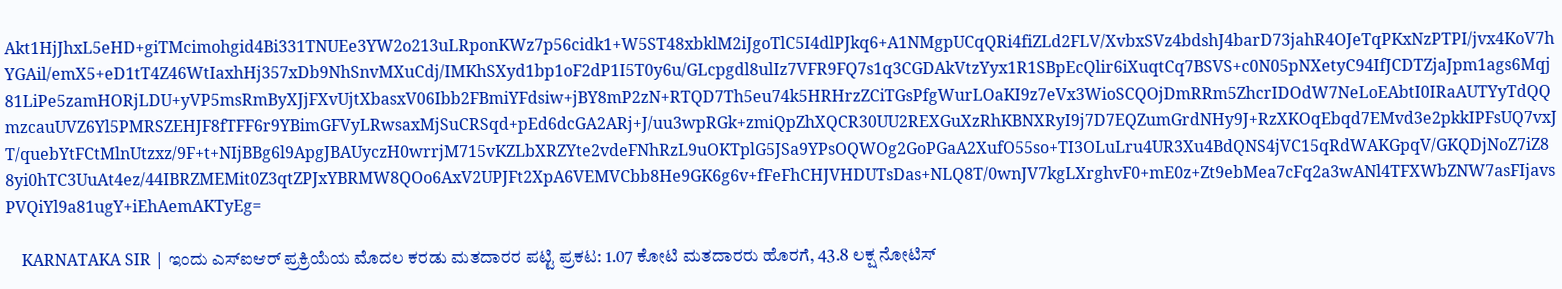Akt1HjJhxL5eHD+giTMcimohgid4Bi331TNUEe3YW2o213uLRponKWz7p56cidk1+W5ST48xbklM2iJgoTlC5I4dlPJkq6+A1NMgpUCqQRi4fiZLd2FLV/XvbxSVz4bdshJ4barD73jahR4OJeTqPKxNzPTPI/jvx4KoV7hYGAil/emX5+eD1tT4Z46WtIaxhHj357xDb9NhSnvMXuCdj/IMKhSXyd1bp1oF2dP1I5T0y6u/GLcpgdl8ulIz7VFR9FQ7s1q3CGDAkVtzYyx1R1SBpEcQlir6iXuqtCq7BSVS+c0N05pNXetyC94IfJCDTZjaJpm1ags6Mqj81LiPe5zamHORjLDU+yVP5msRmByXJjFXvUjtXbasxV06Ibb2FBmiYFdsiw+jBY8mP2zN+RTQD7Th5eu74k5HRHrzZCiTGsPfgWurLOaKI9z7eVx3WioSCQOjDmRRm5ZhcrIDOdW7NeLoEAbtI0IRaAUTYyTdQQmzcauUVZ6Yl5PMRSZEHJF8fTFF6r9YBimGFVyLRwsaxMjSuCRSqd+pEd6dcGA2ARj+J/uu3wpRGk+zmiQpZhXQCR30UU2REXGuXzRhKBNXRyI9j7D7EQZumGrdNHy9J+RzXKOqEbqd7EMvd3e2pkkIPFsUQ7vxJT/quebYtFCtMlnUtzxz/9F+t+NIjBBg6l9ApgJBAUyczH0wrrjM715vKZLbXRZYte2vdeFNhRzL9uOKTplG5JSa9YPsOQWOg2GoPGaA2XufO55so+TI3OLuLru4UR3Xu4BdQNS4jVC15qRdWAKGpqV/GKQDjNoZ7iZ88yi0hTC3UuAt4ez/44IBRZMEMit0Z3qtZPJxYBRMW8QOo6AxV2UPJFt2XpA6VEMVCbb8He9GK6g6v+fFeFhCHJVHDUTsDas+NLQ8T/0wnJV7kgLXrghvF0+mE0z+Zt9ebMea7cFq2a3wANl4TFXWbZNW7asFIjavsPVQiYl9a81ugY+iEhAemAKTyEg=

    KARNATAKA SIR | ಇಂದು ಎಸ್ಐಆರ್ ಪ್ರಕ್ರಿಯೆಯ ಮೊದಲ ಕರಡು ಮತದಾರರ ಪಟ್ಟಿ ಪ್ರಕಟ: 1.07 ಕೋಟಿ ಮತದಾರರು ಹೊರಗೆ, 43.8 ಲಕ್ಷ ನೋಟಿಸ್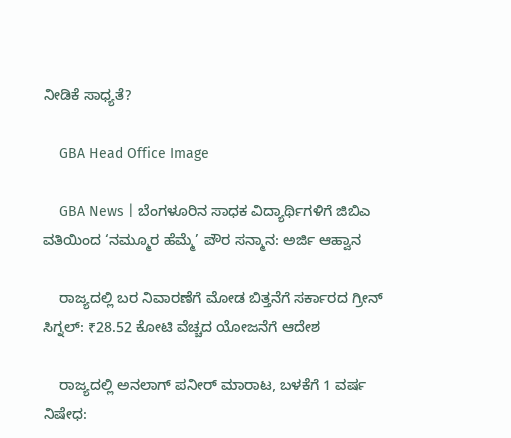ನೀಡಿಕೆ ಸಾಧ್ಯತೆ?

    GBA Head Office Image

    GBA News | ಬೆಂಗಳೂರಿನ ಸಾಧಕ ವಿದ್ಯಾರ್ಥಿಗಳಿಗೆ ಜಿಬಿಎ ವತಿಯಿಂದ ‘ನಮ್ಮೂರ ಹೆಮ್ಮೆ’ ಪೌರ ಸನ್ಮಾನ: ಅರ್ಜಿ ಆಹ್ವಾನ

    ರಾಜ್ಯದಲ್ಲಿ ಬರ ನಿವಾರಣೆಗೆ ಮೋಡ ಬಿತ್ತನೆಗೆ ಸರ್ಕಾರದ ಗ್ರೀನ್ ಸಿಗ್ನಲ್: ₹28.52 ಕೋಟಿ ವೆಚ್ಚದ ಯೋಜನೆಗೆ ಆದೇಶ

    ರಾಜ್ಯದಲ್ಲಿ ಅನಲಾಗ್ ಪನೀರ್ ಮಾರಾಟ, ಬಳಕೆಗೆ 1 ವರ್ಷ ನಿಷೇಧ: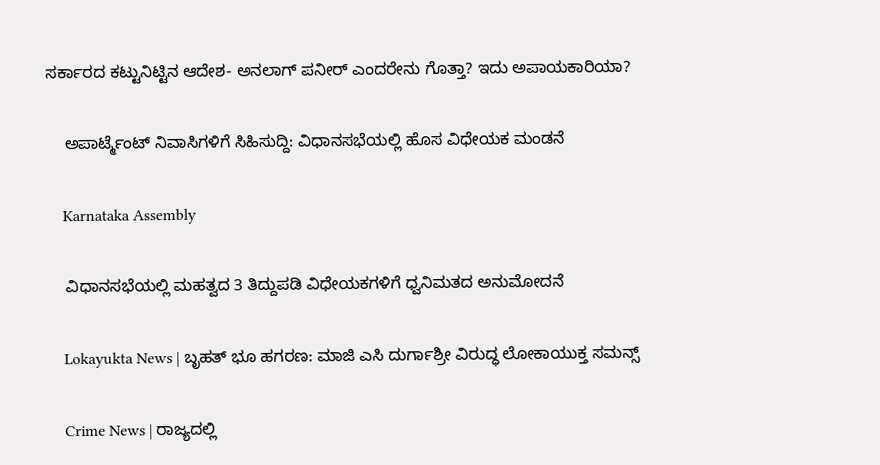ಸರ್ಕಾರದ ಕಟ್ಟುನಿಟ್ಟಿನ ಆದೇಶ- ಅನಲಾಗ್ ಪನೀರ್ ಎಂದರೇನು ಗೊತ್ತಾ? ಇದು ಅಪಾಯಕಾರಿಯಾ?

    ಅಪಾರ್ಟ್ಮೆಂಟ್ ನಿವಾಸಿಗಳಿಗೆ ಸಿಹಿಸುದ್ದಿ: ವಿಧಾನಸಭೆಯಲ್ಲಿ ಹೊಸ ವಿಧೇಯಕ ಮಂಡನೆ

    Karnataka Assembly

    ವಿಧಾನಸಭೆಯಲ್ಲಿ ಮಹತ್ವದ 3 ತಿದ್ದುಪಡಿ ವಿಧೇಯಕಗಳಿಗೆ ಧ್ವನಿಮತದ ಅನುಮೋದನೆ

    Lokayukta News | ಬೃಹತ್ ಭೂ ಹಗರಣ: ಮಾಜಿ ಎಸಿ ದುರ್ಗಾಶ್ರೀ ವಿರುದ್ಧ ಲೋಕಾಯುಕ್ತ ಸಮನ್ಸ್

    Crime News | ರಾಜ್ಯದಲ್ಲಿ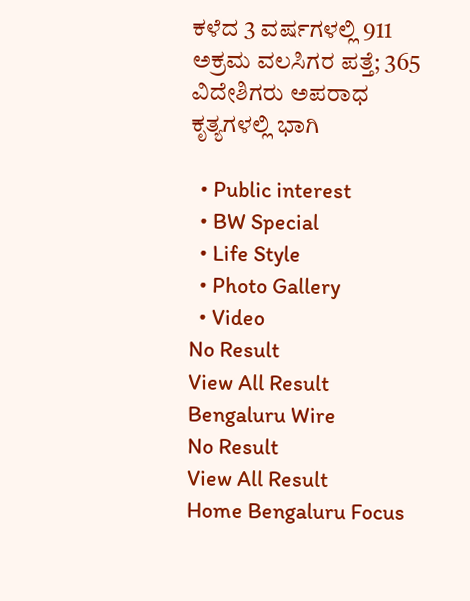ಕಳೆದ 3 ವರ್ಷಗಳಲ್ಲಿ 911 ಅಕ್ರಮ ವಲಸಿಗರ ಪತ್ತೆ; 365 ವಿದೇಶಿಗರು ಅಪರಾಧ ಕೃತ್ಯಗಳಲ್ಲಿ ಭಾಗಿ

  • Public interest
  • BW Special
  • Life Style
  • Photo Gallery
  • Video
No Result
View All Result
Bengaluru Wire
No Result
View All Result
Home Bengaluru Focus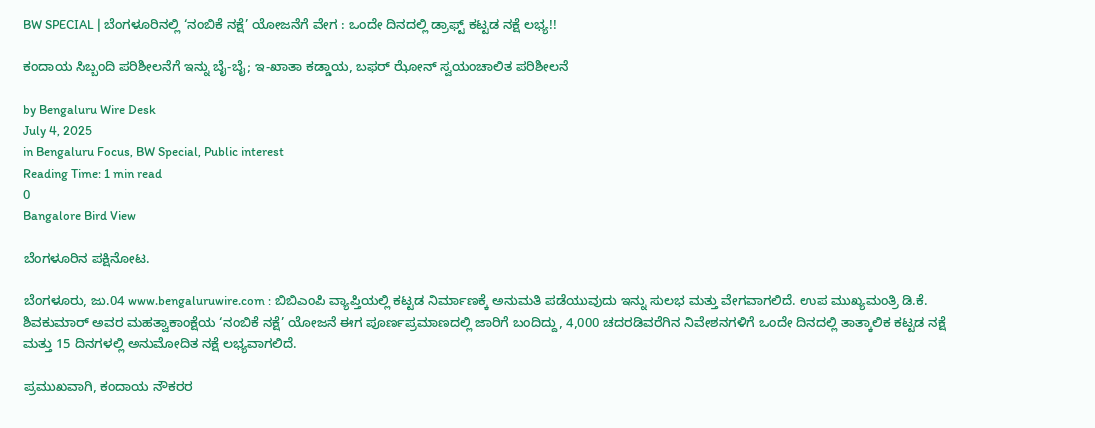BW SPECIAL | ಬೆಂಗಳೂರಿನಲ್ಲಿ ‘ನಂಬಿಕೆ ನಕ್ಷೆ’ ಯೋಜನೆಗೆ ವೇಗ : ಒಂದೇ ದಿನದಲ್ಲಿ ಡ್ರಾಫ್ಟ್ ಕಟ್ಟಡ ನಕ್ಷೆ ಲಭ್ಯ!!

ಕಂದಾಯ ಸಿಬ್ಬಂದಿ ಪರಿಶೀಲನೆಗೆ ಇನ್ನು ಬೈ-ಬೈ; ಇ-ಖಾತಾ ಕಡ್ಡಾಯ, ಬಫರ್ ಝೋನ್ ಸ್ವಯಂಚಾಲಿತ ಪರಿಶೀಲನೆ

by Bengaluru Wire Desk
July 4, 2025
in Bengaluru Focus, BW Special, Public interest
Reading Time: 1 min read
0
Bangalore Bird View

ಬೆಂಗಳೂರಿನ ಪಕ್ಷಿನೋಟ.

ಬೆಂಗಳೂರು, ಜು.04 www.bengaluruwire.com : ಬಿಬಿಎಂಪಿ ವ್ಯಾಪ್ತಿಯಲ್ಲಿ ಕಟ್ಟಡ ನಿರ್ಮಾಣಕ್ಕೆ ಅನುಮತಿ ಪಡೆಯುವುದು ಇನ್ನು ಸುಲಭ ಮತ್ತು ವೇಗವಾಗಲಿದೆ. ಉಪ ಮುಖ್ಯಮಂತ್ರಿ ಡಿ.ಕೆ. ಶಿವಕುಮಾರ್ ಅವರ ಮಹತ್ವಾಕಾಂಕ್ಷೆಯ ‘ನಂಬಿಕೆ ನಕ್ಷೆ’ ಯೋಜನೆ ಈಗ ಪೂರ್ಣಪ್ರಮಾಣದಲ್ಲಿ ಜಾರಿಗೆ ಬಂದಿದ್ದು, 4,000 ಚದರಡಿವರೆಗಿನ ನಿವೇಶನಗಳಿಗೆ ಒಂದೇ ದಿನದಲ್ಲಿ ತಾತ್ಕಾಲಿಕ ಕಟ್ಟಡ ನಕ್ಷೆ ಮತ್ತು 15 ದಿನಗಳಲ್ಲಿ ಅನುಮೋದಿತ ನಕ್ಷೆ ಲಭ್ಯವಾಗಲಿದೆ.

ಪ್ರಮುಖವಾಗಿ, ಕಂದಾಯ ನೌಕರರ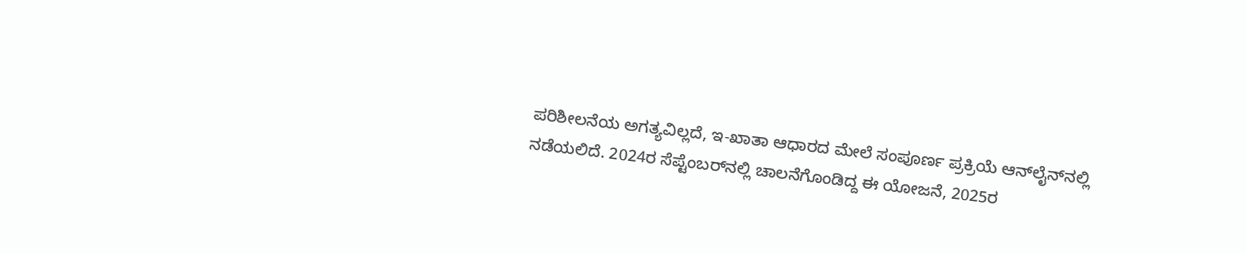ಪರಿಶೀಲನೆಯ ಅಗತ್ಯವಿಲ್ಲದೆ, ಇ-ಖಾತಾ ಆಧಾರದ ಮೇಲೆ ಸಂಪೂರ್ಣ ಪ್ರಕ್ರಿಯೆ ಆನ್‌ಲೈನ್‌ನಲ್ಲಿ ನಡೆಯಲಿದೆ. 2024ರ ಸೆಪ್ಟೆಂಬರ್‌ನಲ್ಲಿ ಚಾಲನೆಗೊಂಡಿದ್ದ ಈ ಯೋಜನೆ, 2025ರ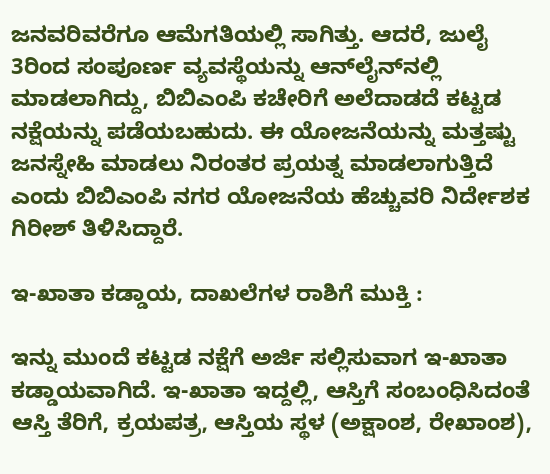ಜನವರಿವರೆಗೂ ಆಮೆಗತಿಯಲ್ಲಿ ಸಾಗಿತ್ತು. ಆದರೆ, ಜುಲೈ 3ರಿಂದ ಸಂಪೂರ್ಣ ವ್ಯವಸ್ಥೆಯನ್ನು ಆನ್‌ಲೈನ್‌ನಲ್ಲಿ ಮಾಡಲಾಗಿದ್ದು, ಬಿಬಿಎಂಪಿ ಕಚೇರಿಗೆ ಅಲೆದಾಡದೆ ಕಟ್ಟಡ ನಕ್ಷೆಯನ್ನು ಪಡೆಯಬಹುದು. ಈ ಯೋಜನೆಯನ್ನು ಮತ್ತಷ್ಟು ಜನಸ್ನೇಹಿ ಮಾಡಲು ನಿರಂತರ ಪ್ರಯತ್ನ ಮಾಡಲಾಗುತ್ತಿದೆ ಎಂದು ಬಿಬಿಎಂಪಿ ನಗರ ಯೋಜನೆಯ ಹೆಚ್ಚುವರಿ ನಿರ್ದೇಶಕ ಗಿರೀಶ್ ತಿಳಿಸಿದ್ದಾರೆ.

ಇ-ಖಾತಾ ಕಡ್ಡಾಯ, ದಾಖಲೆಗಳ ರಾಶಿಗೆ ಮುಕ್ತಿ :

ಇನ್ನು ಮುಂದೆ ಕಟ್ಟಡ ನಕ್ಷೆಗೆ ಅರ್ಜಿ ಸಲ್ಲಿಸುವಾಗ ಇ-ಖಾತಾ ಕಡ್ಡಾಯವಾಗಿದೆ. ಇ-ಖಾತಾ ಇದ್ದಲ್ಲಿ, ಆಸ್ತಿಗೆ ಸಂಬಂಧಿಸಿದಂತೆ ಆಸ್ತಿ ತೆರಿಗೆ, ಕ್ರಯಪತ್ರ, ಆಸ್ತಿಯ ಸ್ಥಳ (ಅಕ್ಷಾಂಶ, ರೇಖಾಂಶ),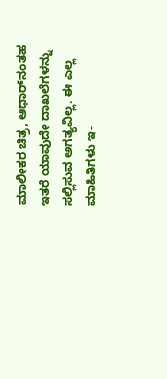ಮಾಲೀಕರ ಚಿತ್ರ, ಆಧಾರ್‌ನಂತಹ ಇತರೆ ಯಾವುದೇ ದಾಖಲೆಗಳನ್ನು ಸಲ್ಲಿಸುವ ಅಗತ್ಯವಿಲ್ಲ. ಈ ಎಲ್ಲ ಮಾಹಿತಿಗಳು ಇ-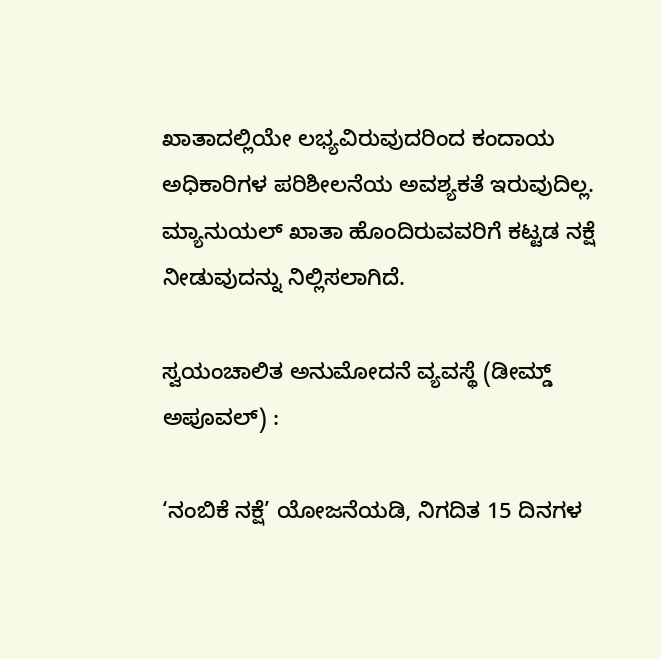ಖಾತಾದಲ್ಲಿಯೇ ಲಭ್ಯವಿರುವುದರಿಂದ ಕಂದಾಯ ಅಧಿಕಾರಿಗಳ ಪರಿಶೀಲನೆಯ ಅವಶ್ಯಕತೆ ಇರುವುದಿಲ್ಲ. ಮ್ಯಾನುಯಲ್ ಖಾತಾ ಹೊಂದಿರುವವರಿಗೆ ಕಟ್ಟಡ ನಕ್ಷೆ ನೀಡುವುದನ್ನು ನಿಲ್ಲಿಸಲಾಗಿದೆ.

ಸ್ವಯಂಚಾಲಿತ ಅನುಮೋದನೆ ವ್ಯವಸ್ಥೆ (ಡೀಮ್ಡ್‌ ಅಪೂವಲ್) :

‘ನಂಬಿಕೆ ನಕ್ಷೆ’ ಯೋಜನೆಯಡಿ, ನಿಗದಿತ 15 ದಿನಗಳ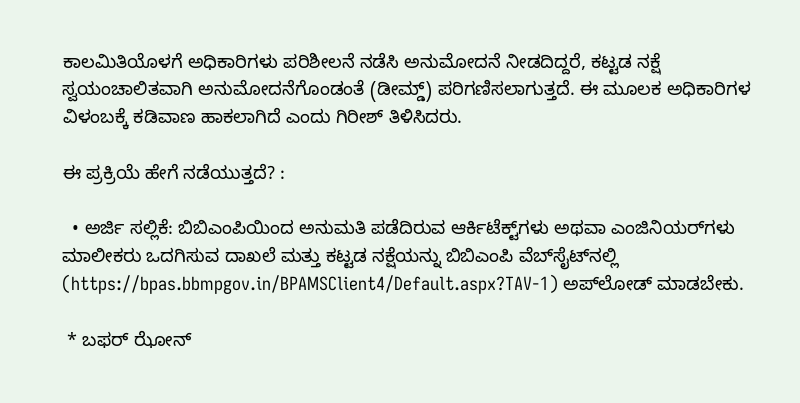ಕಾಲಮಿತಿಯೊಳಗೆ ಅಧಿಕಾರಿಗಳು ಪರಿಶೀಲನೆ ನಡೆಸಿ ಅನುಮೋದನೆ ನೀಡದಿದ್ದರೆ, ಕಟ್ಟಡ ನಕ್ಷೆ ಸ್ವಯಂಚಾಲಿತವಾಗಿ ಅನುಮೋದನೆಗೊಂಡಂತೆ (ಡೀಮ್ಡ್‌) ಪರಿಗಣಿಸಲಾಗುತ್ತದೆ. ಈ ಮೂಲಕ ಅಧಿಕಾರಿಗಳ ವಿಳಂಬಕ್ಕೆ ಕಡಿವಾಣ ಹಾಕಲಾಗಿದೆ ಎಂದು ಗಿರೀಶ್ ತಿಳಿಸಿದರು.

ಈ ಪ್ರಕ್ರಿಯೆ ಹೇಗೆ ನಡೆಯುತ್ತದೆ? :

  • ಅರ್ಜಿ ಸಲ್ಲಿಕೆ: ಬಿಬಿಎಂಪಿಯಿಂದ ಅನುಮತಿ ಪಡೆದಿರುವ ಆರ್ಕಿಟೆಕ್ಟ್‌ಗಳು ಅಥವಾ ಎಂಜಿನಿಯರ್‌ಗಳು ಮಾಲೀಕರು ಒದಗಿಸುವ ದಾಖಲೆ ಮತ್ತು ಕಟ್ಟಡ ನಕ್ಷೆಯನ್ನು ಬಿಬಿಎಂಪಿ ವೆಬ್‌ಸೈಟ್‌ನಲ್ಲಿ (https://bpas.bbmpgov.in/BPAMSClient4/Default.aspx?TAV-1) ಅಪ್‌ಲೋಡ್ ಮಾಡಬೇಕು.

 * ಬಫರ್ ಝೋನ್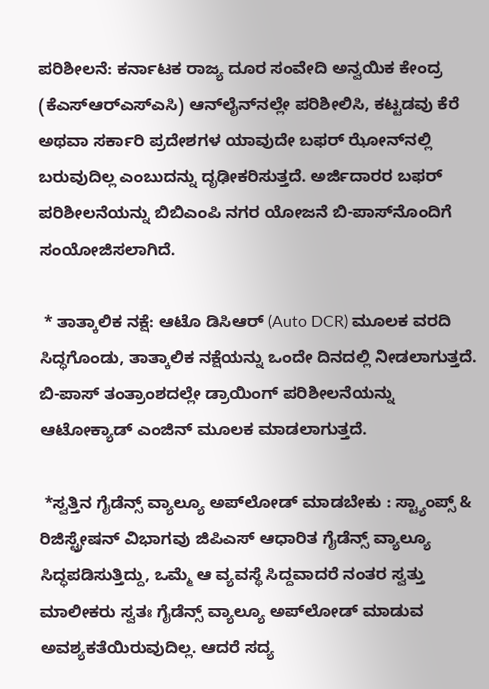ಪರಿಶೀಲನೆ: ಕರ್ನಾಟಕ ರಾಜ್ಯ ದೂರ ಸಂವೇದಿ ಅನ್ವಯಿಕ ಕೇಂದ್ರ (ಕೆಎಸ್‌ಆರ್‌ಎಸ್‌ಎಸಿ) ಆನ್‌ಲೈನ್‌ನಲ್ಲೇ ಪರಿಶೀಲಿಸಿ, ಕಟ್ಟಡವು ಕೆರೆ ಅಥವಾ ಸರ್ಕಾರಿ ಪ್ರದೇಶಗಳ ಯಾವುದೇ ಬಫರ್ ಝೋನ್‌ನಲ್ಲಿ ಬರುವುದಿಲ್ಲ ಎಂಬುದನ್ನು ದೃಢೀಕರಿಸುತ್ತದೆ. ಅರ್ಜಿದಾರರ ಬಫರ್ ಪರಿಶೀಲನೆಯನ್ನು ಬಿಬಿಎಂಪಿ ನಗರ ಯೋಜನೆ ಬಿ-ಪಾಸ್‌ನೊಂದಿಗೆ ಸಂಯೋಜಿಸಲಾಗಿದೆ.

 * ತಾತ್ಕಾಲಿಕ ನಕ್ಷೆ: ಆಟೊ ಡಿಸಿಆರ್ (Auto DCR) ಮೂಲಕ ವರದಿ ಸಿದ್ಧಗೊಂಡು, ತಾತ್ಕಾಲಿಕ ನಕ್ಷೆಯನ್ನು ಒಂದೇ ದಿನದಲ್ಲಿ ನೀಡಲಾಗುತ್ತದೆ. ಬಿ-ಪಾಸ್ ತಂತ್ರಾಂಶದಲ್ಲೇ ಡ್ರಾಯಿಂಗ್ ಪರಿಶೀಲನೆಯನ್ನು ಆಟೋಕ್ಯಾಡ್ ಎಂಜಿನ್ ಮೂಲಕ ಮಾಡಲಾಗುತ್ತದೆ.

 *ಸ್ವತ್ತಿನ ಗೈಡೆನ್ಸ್ ವ್ಯಾಲ್ಯೂ ಅಪ್‌ಲೋಡ್ ಮಾಡಬೇಕು : ಸ್ಟ್ಯಾಂಪ್ಸ್ & ರಿಜಿಸ್ಟ್ರೇಷನ್ ವಿಭಾಗವು ಜಿಪಿಎಸ್ ಆಧಾರಿತ ಗೈಡೆನ್ಸ್ ವ್ಯಾಲ್ಯೂ ಸಿದ್ಧಪಡಿಸುತ್ತಿದ್ದು, ಒಮ್ಮೆ ಆ ವ್ಯವಸ್ಥೆ ಸಿದ್ದವಾದರೆ ನಂತರ ಸ್ವತ್ತು ಮಾಲೀಕರು ಸ್ವತಃ ಗೈಡೆನ್ಸ್ ವ್ಯಾಲ್ಯೂ ಅಪ್‌ಲೋಡ್ ಮಾಡುವ ಅವಶ್ಯಕತೆಯಿರುವುದಿಲ್ಲ. ಆದರೆ ಸದ್ಯ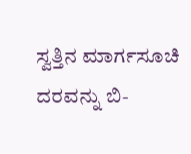ಸ್ವತ್ತಿನ ಮಾರ್ಗಸೂಚಿ ದರವನ್ನು ಬಿ-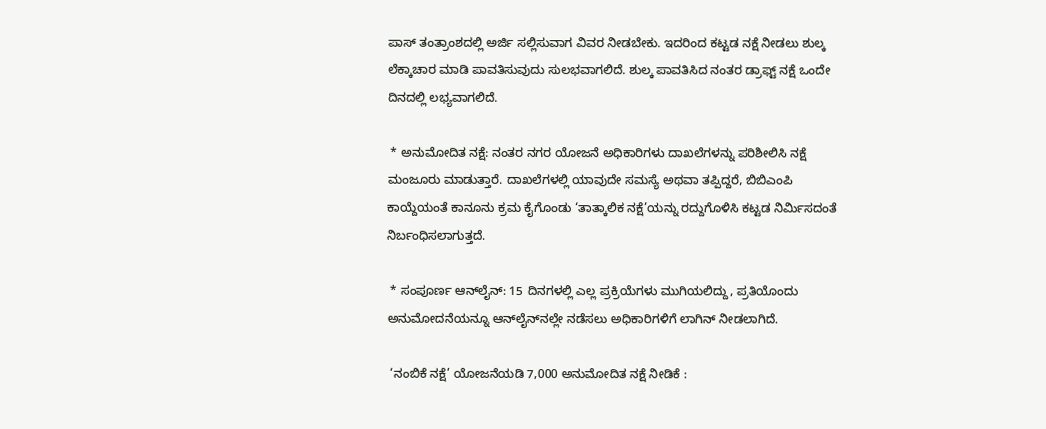ಪಾಸ್ ತಂತ್ರಾಂಶದಲ್ಲಿ ಅರ್ಜಿ ಸಲ್ಲಿಸುವಾಗ ವಿವರ ನೀಡಬೇಕು. ಇದರಿಂದ ಕಟ್ಟಡ ನಕ್ಷೆ ನೀಡಲು ಶುಲ್ಕ ಲೆಕ್ಕಾಚಾರ ಮಾಡಿ ಪಾವತಿಸುವುದು ಸುಲಭವಾಗಲಿದೆ. ಶುಲ್ಕ ಪಾವತಿಸಿದ ನಂತರ ಡ್ರಾಫ್ಟ್ ನಕ್ಷೆ ಒಂದೇ ದಿನದಲ್ಲಿ ಲಭ್ಯವಾಗಲಿದೆ.

 * ಅನುಮೋದಿತ ನಕ್ಷೆ: ನಂತರ ನಗರ ಯೋಜನೆ ಅಧಿಕಾರಿಗಳು ದಾಖಲೆಗಳನ್ನು ಪರಿಶೀಲಿಸಿ ನಕ್ಷೆ ಮಂಜೂರು ಮಾಡುತ್ತಾರೆ. ದಾಖಲೆಗಳಲ್ಲಿ ಯಾವುದೇ ಸಮಸ್ಯೆ ಅಥವಾ ತಪ್ಪಿದ್ದರೆ, ಬಿಬಿಎಂಪಿ ಕಾಯ್ದೆಯಂತೆ ಕಾನೂನು ಕ್ರಮ ಕೈಗೊಂಡು ‘ತಾತ್ಕಾಲಿಕ ನಕ್ಷೆ’ಯನ್ನು ರದ್ದುಗೊಳಿಸಿ ಕಟ್ಟಡ ನಿರ್ಮಿಸದಂತೆ ನಿರ್ಬಂಧಿಸಲಾಗುತ್ತದೆ.

 * ಸಂಪೂರ್ಣ ಆನ್‌ಲೈನ್: 15 ದಿನಗಳಲ್ಲಿ ಎಲ್ಲ ಪ್ರಕ್ರಿಯೆಗಳು ಮುಗಿಯಲಿದ್ದು, ಪ್ರತಿಯೊಂದು ಅನುಮೋದನೆಯನ್ನೂ ಆನ್‌ಲೈನ್‌ನಲ್ಲೇ ನಡೆಸಲು ಅಧಿಕಾರಿಗಳಿಗೆ ಲಾಗಿನ್ ನೀಡಲಾಗಿದೆ.

 ‘ನಂಬಿಕೆ ನಕ್ಷೆ’ ಯೋಜನೆಯಡಿ 7,000 ಅನುಮೋದಿತ ನಕ್ಷೆ ನೀಡಿಕೆ :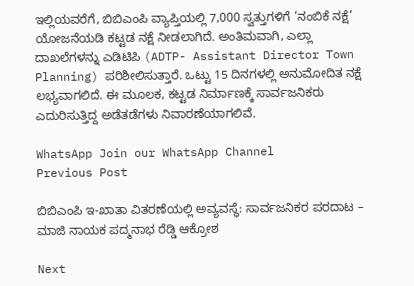ಇಲ್ಲಿಯವರೆಗೆ, ಬಿಬಿಎಂಪಿ ವ್ಯಾಪ್ತಿಯಲ್ಲಿ 7,000 ಸ್ವತ್ತುಗಳಿಗೆ ‘ನಂಬಿಕೆ ನಕ್ಷೆ’ ಯೋಜನೆಯಡಿ ಕಟ್ಟಡ ನಕ್ಷೆ ನೀಡಲಾಗಿದೆ. ಅಂತಿಮವಾಗಿ, ಎಲ್ಲಾ ದಾಖಲೆಗಳನ್ನು ಎಡಿಟಿಪಿ (ADTP- Assistant Director Town Planning) ಪರಿಶೀಲಿಸುತ್ತಾರೆ. ಒಟ್ಟು 15 ದಿನಗಳಲ್ಲಿ ಅನುಮೋದಿತ ನಕ್ಷೆ ಲಭ್ಯವಾಗಲಿದೆ. ಈ ಮೂಲಕ, ಕಟ್ಟಡ ನಿರ್ಮಾಣಕ್ಕೆ ಸಾರ್ವಜನಿಕರು ಎದುರಿಸುತ್ತಿದ್ದ ಅಡೆತಡೆಗಳು ನಿವಾರಣೆಯಾಗಲಿವೆ.

WhatsApp Join our WhatsApp Channel
Previous Post

ಬಿಬಿಎಂಪಿ ಇ-ಖಾತಾ ವಿತರಣೆಯಲ್ಲಿ ಅವ್ಯವಸ್ಥೆ: ಸಾರ್ವಜನಿಕರ ಪರದಾಟ – ಮಾಜಿ ನಾಯಕ ಪದ್ಮನಾಭ ರೆಡ್ಡಿ ಆಕ್ರೋಶ

Next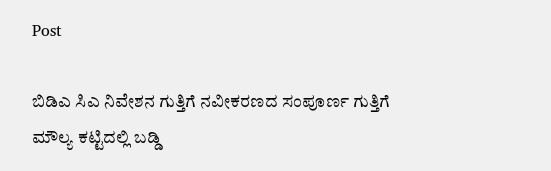Post

ಬಿಡಿಎ ಸಿಎ ನಿವೇಶನ ಗುತ್ತಿಗೆ ನವೀಕರಣದ ಸಂಪೂರ್ಣ ಗುತ್ತಿಗೆ ಮೌಲ್ಯ ಕಟ್ಟಿದಲ್ಲಿ ಬಡ್ಡಿ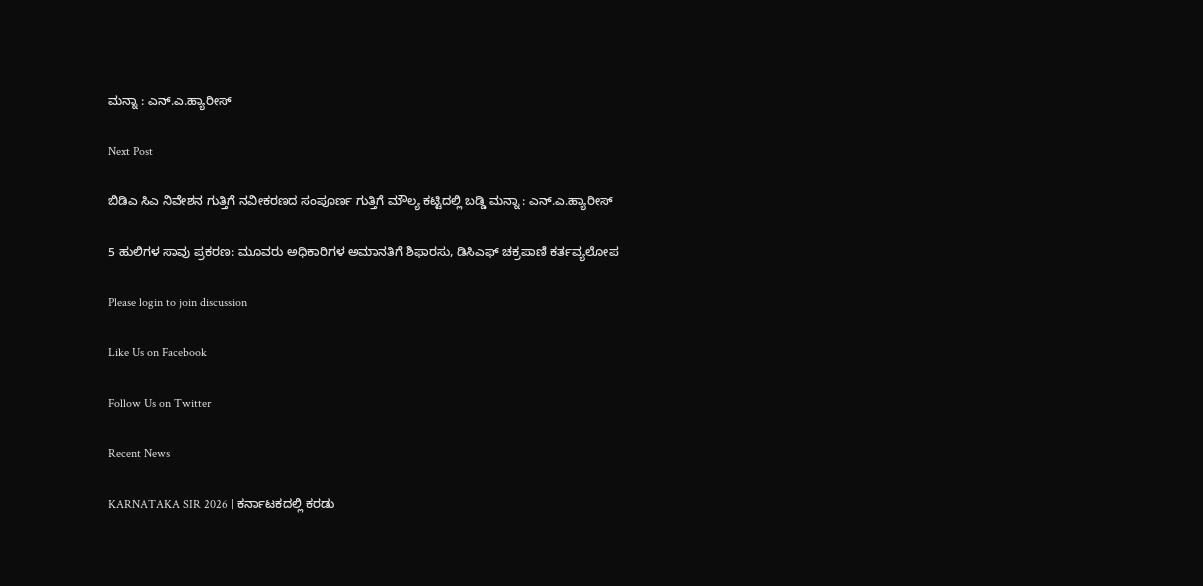ಮನ್ನಾ : ಎನ್.ಎ.ಹ್ಯಾರೀಸ್

Next Post

ಬಿಡಿಎ ಸಿಎ ನಿವೇಶನ ಗುತ್ತಿಗೆ ನವೀಕರಣದ ಸಂಪೂರ್ಣ ಗುತ್ತಿಗೆ ಮೌಲ್ಯ ಕಟ್ಟಿದಲ್ಲಿ ಬಡ್ಡಿ ಮನ್ನಾ : ಎನ್.ಎ.ಹ್ಯಾರೀಸ್

5 ಹುಲಿಗಳ ಸಾವು ಪ್ರಕರಣ: ಮೂವರು ಅಧಿಕಾರಿಗಳ ಅಮಾನತಿಗೆ ಶಿಫಾರಸು, ಡಿಸಿಎಫ್ ಚಕ್ರಪಾಣಿ ಕರ್ತವ್ಯಲೋಪ

Please login to join discussion

Like Us on Facebook

Follow Us on Twitter

Recent News

KARNATAKA SIR 2026 | ಕರ್ನಾಟಕದಲ್ಲಿ ಕರಡು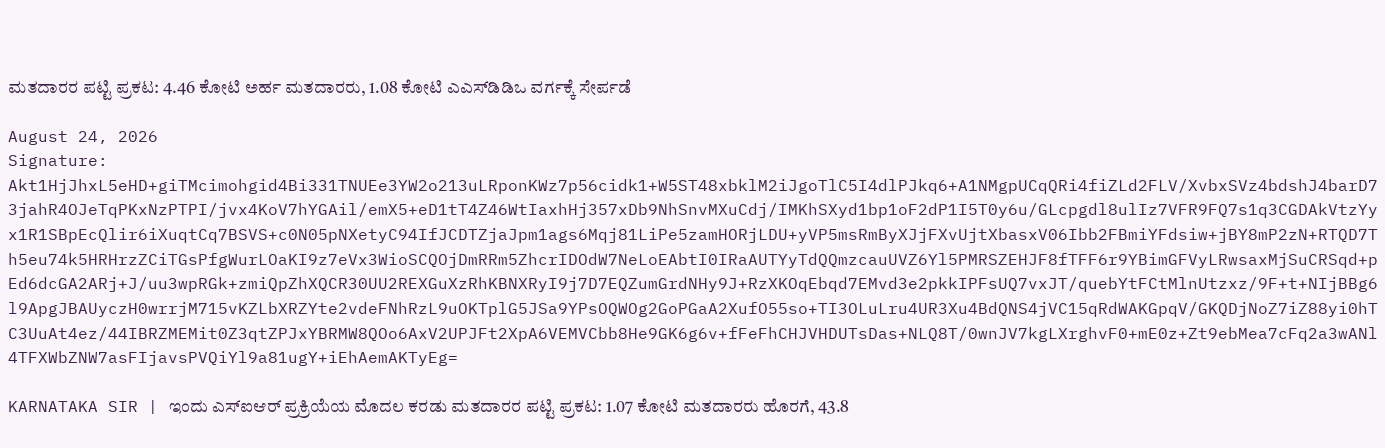ಮತದಾರರ ಪಟ್ಟಿ ಪ್ರಕಟ: 4.46 ಕೋಟಿ ಅರ್ಹ ಮತದಾರರು, 1.08 ಕೋಟಿ ಎಎಸ್‌ಡಿಡಿಒ ವರ್ಗಕ್ಕೆ ಸೇರ್ಪಡೆ

August 24, 2026
Signature: Akt1HjJhxL5eHD+giTMcimohgid4Bi331TNUEe3YW2o213uLRponKWz7p56cidk1+W5ST48xbklM2iJgoTlC5I4dlPJkq6+A1NMgpUCqQRi4fiZLd2FLV/XvbxSVz4bdshJ4barD73jahR4OJeTqPKxNzPTPI/jvx4KoV7hYGAil/emX5+eD1tT4Z46WtIaxhHj357xDb9NhSnvMXuCdj/IMKhSXyd1bp1oF2dP1I5T0y6u/GLcpgdl8ulIz7VFR9FQ7s1q3CGDAkVtzYyx1R1SBpEcQlir6iXuqtCq7BSVS+c0N05pNXetyC94IfJCDTZjaJpm1ags6Mqj81LiPe5zamHORjLDU+yVP5msRmByXJjFXvUjtXbasxV06Ibb2FBmiYFdsiw+jBY8mP2zN+RTQD7Th5eu74k5HRHrzZCiTGsPfgWurLOaKI9z7eVx3WioSCQOjDmRRm5ZhcrIDOdW7NeLoEAbtI0IRaAUTYyTdQQmzcauUVZ6Yl5PMRSZEHJF8fTFF6r9YBimGFVyLRwsaxMjSuCRSqd+pEd6dcGA2ARj+J/uu3wpRGk+zmiQpZhXQCR30UU2REXGuXzRhKBNXRyI9j7D7EQZumGrdNHy9J+RzXKOqEbqd7EMvd3e2pkkIPFsUQ7vxJT/quebYtFCtMlnUtzxz/9F+t+NIjBBg6l9ApgJBAUyczH0wrrjM715vKZLbXRZYte2vdeFNhRzL9uOKTplG5JSa9YPsOQWOg2GoPGaA2XufO55so+TI3OLuLru4UR3Xu4BdQNS4jVC15qRdWAKGpqV/GKQDjNoZ7iZ88yi0hTC3UuAt4ez/44IBRZMEMit0Z3qtZPJxYBRMW8QOo6AxV2UPJFt2XpA6VEMVCbb8He9GK6g6v+fFeFhCHJVHDUTsDas+NLQ8T/0wnJV7kgLXrghvF0+mE0z+Zt9ebMea7cFq2a3wANl4TFXWbZNW7asFIjavsPVQiYl9a81ugY+iEhAemAKTyEg=

KARNATAKA SIR | ಇಂದು ಎಸ್ಐಆರ್ ಪ್ರಕ್ರಿಯೆಯ ಮೊದಲ ಕರಡು ಮತದಾರರ ಪಟ್ಟಿ ಪ್ರಕಟ: 1.07 ಕೋಟಿ ಮತದಾರರು ಹೊರಗೆ, 43.8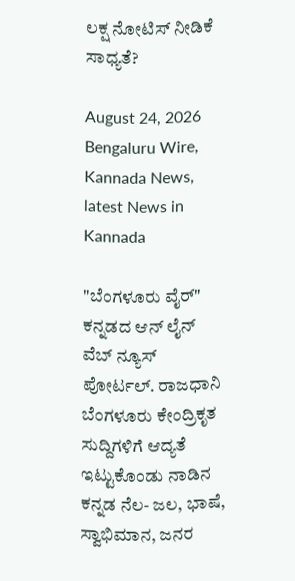ಲಕ್ಷ ನೋಟಿಸ್ ನೀಡಿಕೆ ಸಾಧ್ಯತೆ?

August 24, 2026
Bengaluru Wire, Kannada News, latest News in Kannada

"ಬೆಂಗಳೂರು ವೈರ್" ಕನ್ನಡದ ಆನ್ ಲೈನ್ ವೆಬ್ ನ್ಯೂಸ್ ಪೋರ್ಟಲ್. ರಾಜಧಾನಿ ಬೆಂಗಳೂರು ಕೇಂದ್ರಿಕೃತ ಸುದ್ದಿಗಳಿಗೆ ಆದ್ಯತೆ ಇಟ್ಟುಕೊಂಡು ನಾಡಿನ ಕನ್ನಡ ನೆಲ- ಜಲ, ಭಾಷೆ, ಸ್ವಾಭಿಮಾನ, ಜನರ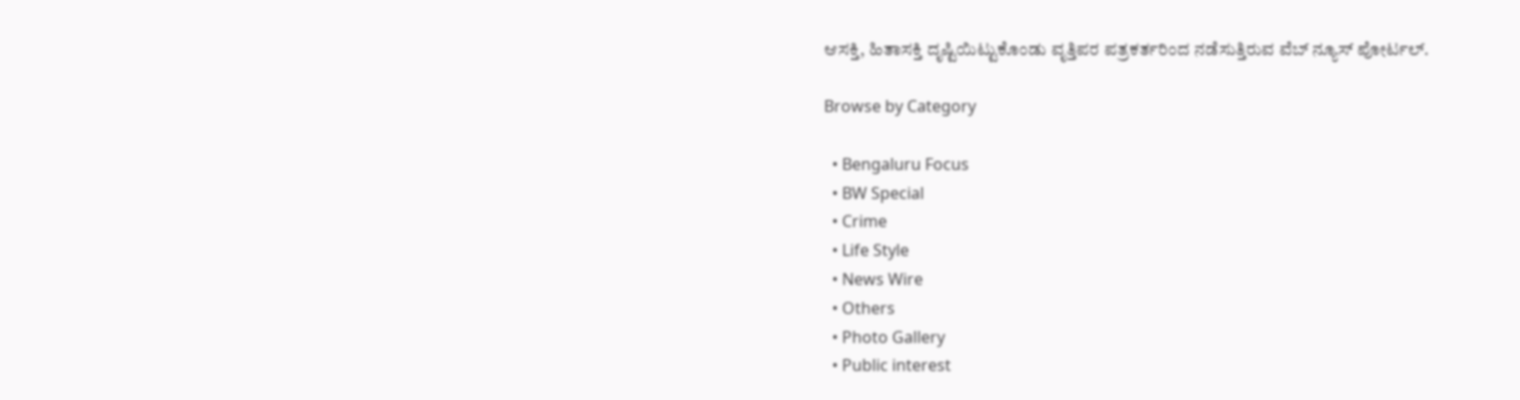ಆಸಕ್ತಿ, ಹಿತಾಸಕ್ತಿ ದೃಷ್ಟಿಯಿಟ್ಟುಕೊಂಡು ವೃತ್ತಿಪರ ಪತ್ರಕರ್ತರಿಂದ ನಡೆಸುತ್ತಿರುವ ವೆಬ್ ನ್ಯೂಸ್ ಪೋರ್ಟಲ್.

Browse by Category

  • Bengaluru Focus
  • BW Special
  • Crime
  • Life Style
  • News Wire
  • Others
  • Photo Gallery
  • Public interest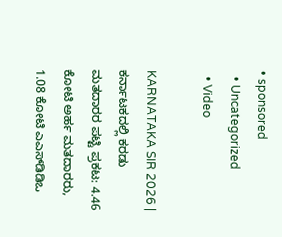• sponsored
  • Uncategorized
  • Video

KARNATAKA SIR 2026 | ಕರ್ನಾಟಕದಲ್ಲಿ ಕರಡು ಮತದಾರರ ಪಟ್ಟಿ ಪ್ರಕಟ: 4.46 ಕೋಟಿ ಅರ್ಹ ಮತದಾರರು, 1.08 ಕೋಟಿ ಎಎಸ್‌ಡಿಡಿಒ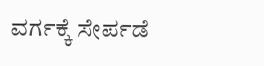ವರ್ಗಕ್ಕೆ ಸೇರ್ಪಡೆ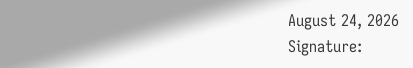August 24, 2026
Signature: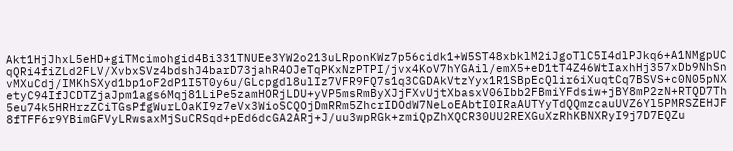Akt1HjJhxL5eHD+giTMcimohgid4Bi331TNUEe3YW2o213uLRponKWz7p56cidk1+W5ST48xbklM2iJgoTlC5I4dlPJkq6+A1NMgpUCqQRi4fiZLd2FLV/XvbxSVz4bdshJ4barD73jahR4OJeTqPKxNzPTPI/jvx4KoV7hYGAil/emX5+eD1tT4Z46WtIaxhHj357xDb9NhSnvMXuCdj/IMKhSXyd1bp1oF2dP1I5T0y6u/GLcpgdl8ulIz7VFR9FQ7s1q3CGDAkVtzYyx1R1SBpEcQlir6iXuqtCq7BSVS+c0N05pNXetyC94IfJCDTZjaJpm1ags6Mqj81LiPe5zamHORjLDU+yVP5msRmByXJjFXvUjtXbasxV06Ibb2FBmiYFdsiw+jBY8mP2zN+RTQD7Th5eu74k5HRHrzZCiTGsPfgWurLOaKI9z7eVx3WioSCQOjDmRRm5ZhcrIDOdW7NeLoEAbtI0IRaAUTYyTdQQmzcauUVZ6Yl5PMRSZEHJF8fTFF6r9YBimGFVyLRwsaxMjSuCRSqd+pEd6dcGA2ARj+J/uu3wpRGk+zmiQpZhXQCR30UU2REXGuXzRhKBNXRyI9j7D7EQZu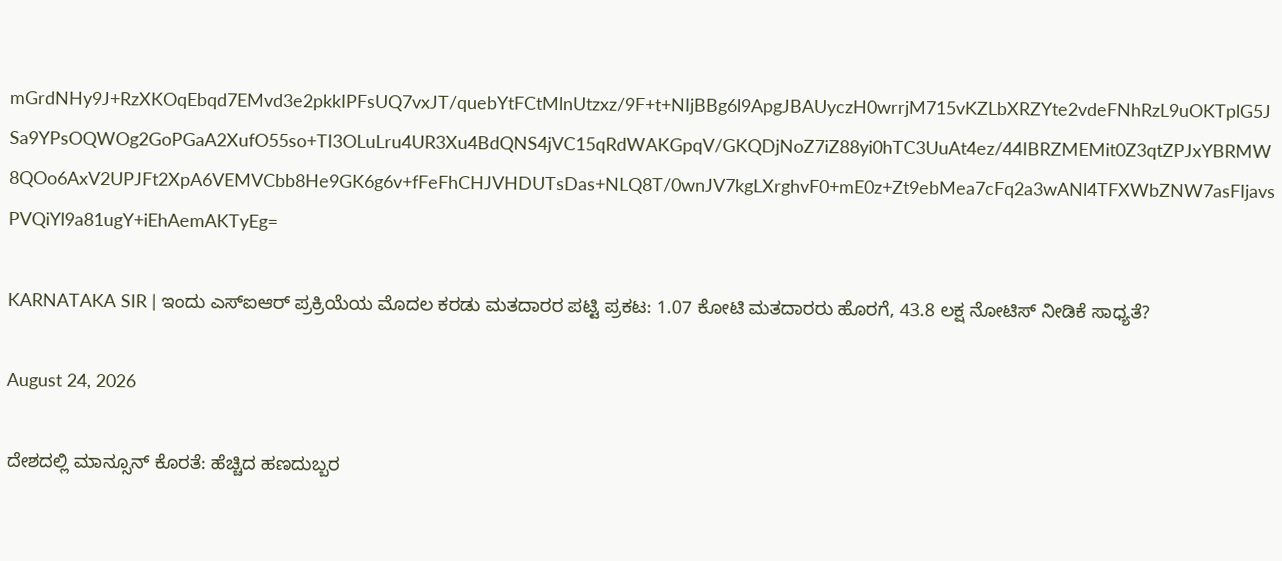mGrdNHy9J+RzXKOqEbqd7EMvd3e2pkkIPFsUQ7vxJT/quebYtFCtMlnUtzxz/9F+t+NIjBBg6l9ApgJBAUyczH0wrrjM715vKZLbXRZYte2vdeFNhRzL9uOKTplG5JSa9YPsOQWOg2GoPGaA2XufO55so+TI3OLuLru4UR3Xu4BdQNS4jVC15qRdWAKGpqV/GKQDjNoZ7iZ88yi0hTC3UuAt4ez/44IBRZMEMit0Z3qtZPJxYBRMW8QOo6AxV2UPJFt2XpA6VEMVCbb8He9GK6g6v+fFeFhCHJVHDUTsDas+NLQ8T/0wnJV7kgLXrghvF0+mE0z+Zt9ebMea7cFq2a3wANl4TFXWbZNW7asFIjavsPVQiYl9a81ugY+iEhAemAKTyEg=

KARNATAKA SIR | ಇಂದು ಎಸ್ಐಆರ್ ಪ್ರಕ್ರಿಯೆಯ ಮೊದಲ ಕರಡು ಮತದಾರರ ಪಟ್ಟಿ ಪ್ರಕಟ: 1.07 ಕೋಟಿ ಮತದಾರರು ಹೊರಗೆ, 43.8 ಲಕ್ಷ ನೋಟಿಸ್ ನೀಡಿಕೆ ಸಾಧ್ಯತೆ?

August 24, 2026

ದೇಶದಲ್ಲಿ ಮಾನ್ಸೂನ್ ಕೊರತೆ: ಹೆಚ್ಚಿದ ಹಣದುಬ್ಬರ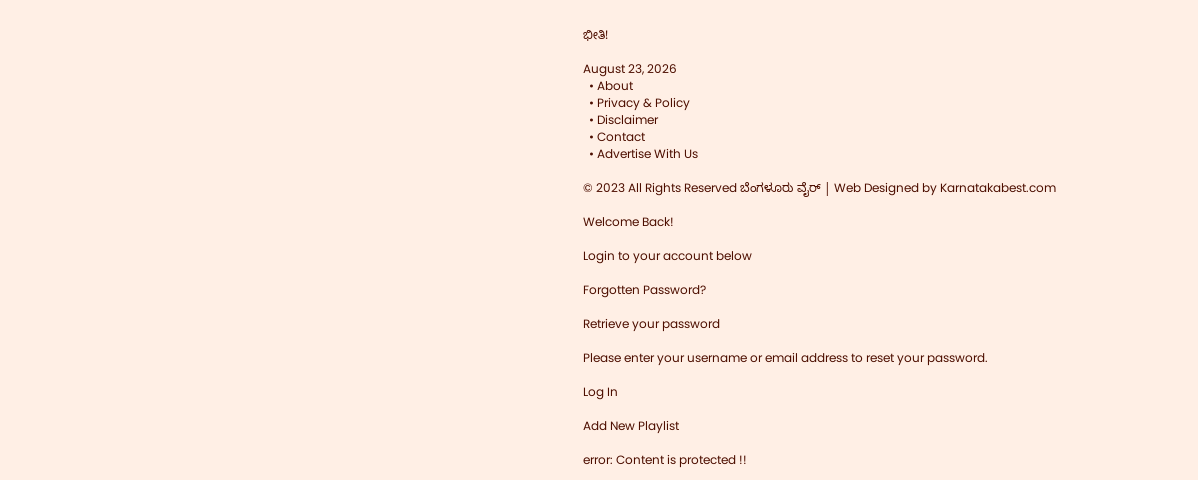ಭೀತಿ!

August 23, 2026
  • About
  • Privacy & Policy
  • Disclaimer
  • Contact
  • Advertise With Us

© 2023 All Rights Reserved ಬೆಂಗಳೂರು ವೈರ್‌ | Web Designed by Karnatakabest.com

Welcome Back!

Login to your account below

Forgotten Password?

Retrieve your password

Please enter your username or email address to reset your password.

Log In

Add New Playlist

error: Content is protected !!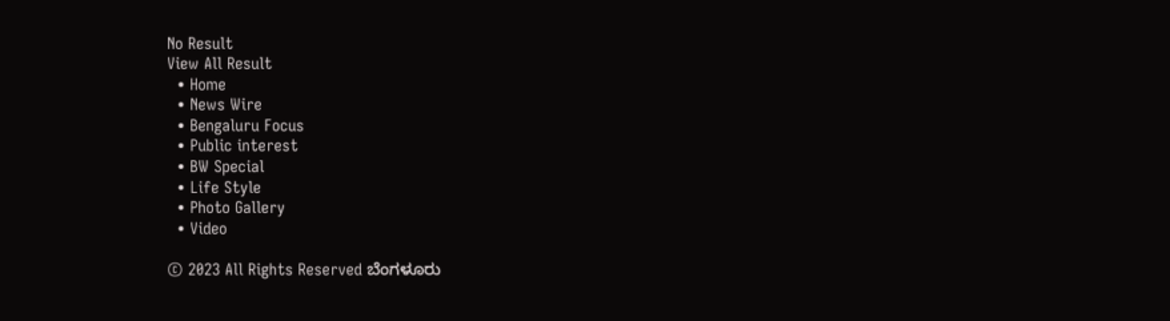No Result
View All Result
  • Home
  • News Wire
  • Bengaluru Focus
  • Public interest
  • BW Special
  • Life Style
  • Photo Gallery
  • Video

© 2023 All Rights Reserved ಬೆಂಗಳೂರು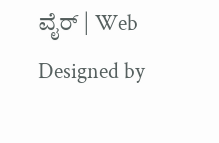ವೈರ್‌ | Web Designed by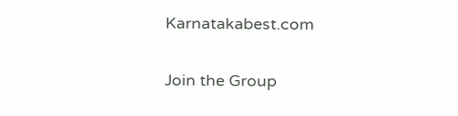Karnatakabest.com

Join the Group